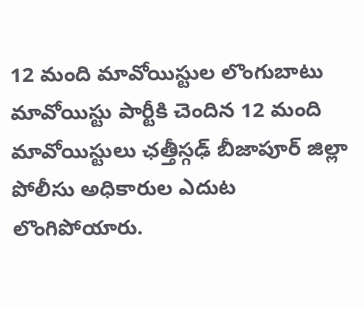12 మంది మావోయిస్టుల లొంగుబాటు
మావోయిస్టు పార్టీకి చెందిన 12 మంది మావోయిస్టులు ఛత్తీస్గఢ్ బీజాపూర్ జిల్లా పోలీసు అధికారుల ఎదుట లొంగిపోయారు.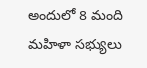అందులో 8 మంది మహిళా సభ్యులు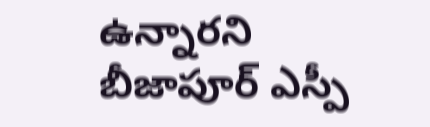ఉన్నారని బీజాపూర్ ఎస్పీ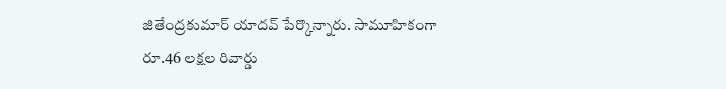జితేంద్రకుమార్ యాదవ్ పేర్కొన్నారు. సామూహికంగా రూ.46 లక్షల రివార్డు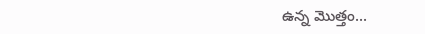ఉన్న మొత్తం...